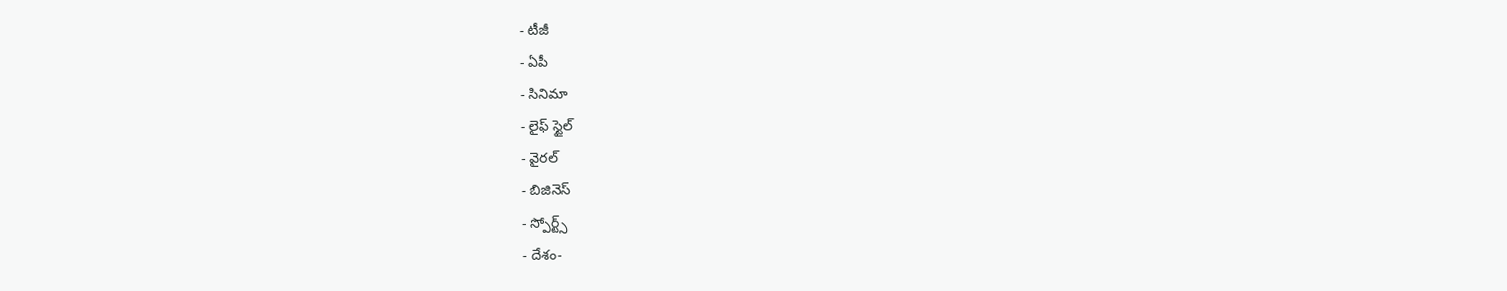- టీజీ
- ఏపీ
- సినిమా
- లైఫ్ స్టైల్
- వైరల్
- బిజినెస్
- స్పోర్ట్స్
- దేశం-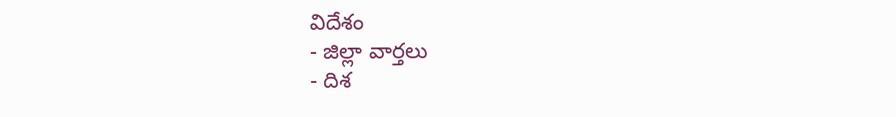విదేశం
- జిల్లా వార్తలు
- దిశ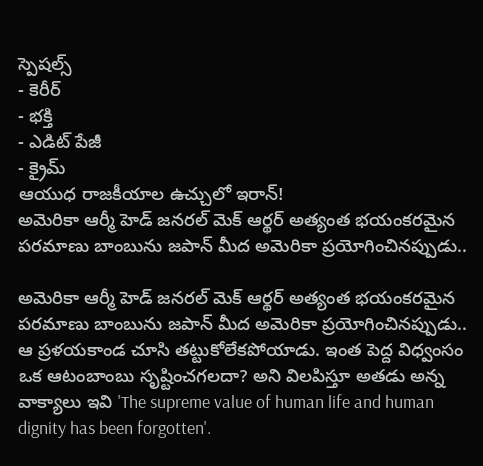స్పెషల్స్
- కెరీర్
- భక్తి
- ఎడిట్ పేజీ
- క్రైమ్
ఆయుధ రాజకీయాల ఉచ్చులో ఇరాన్!
అమెరికా ఆర్మీ హెడ్ జనరల్ మెక్ ఆర్థర్ అత్యంత భయంకరమైన పరమాణు బాంబును జపాన్ మీద అమెరికా ప్రయోగించినప్పుడు..

అమెరికా ఆర్మీ హెడ్ జనరల్ మెక్ ఆర్థర్ అత్యంత భయంకరమైన పరమాణు బాంబును జపాన్ మీద అమెరికా ప్రయోగించినప్పుడు.. ఆ ప్రళయకాండ చూసి తట్టుకోలేకపోయాడు. ఇంత పెద్ద విధ్వంసం ఒక ఆటంబాంబు సృష్టించగలదా? అని విలపిస్తూ అతడు అన్న వాక్యాలు ఇవి 'The supreme value of human life and human dignity has been forgotten'.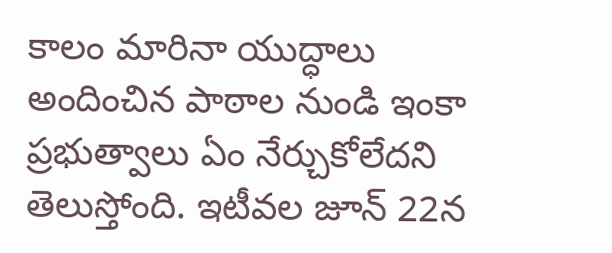కాలం మారినా యుద్ధాలు అందించిన పాఠాల నుండి ఇంకా ప్రభుత్వాలు ఏం నేర్చుకోలేదని తెలుస్తోంది. ఇటీవల జూన్ 22న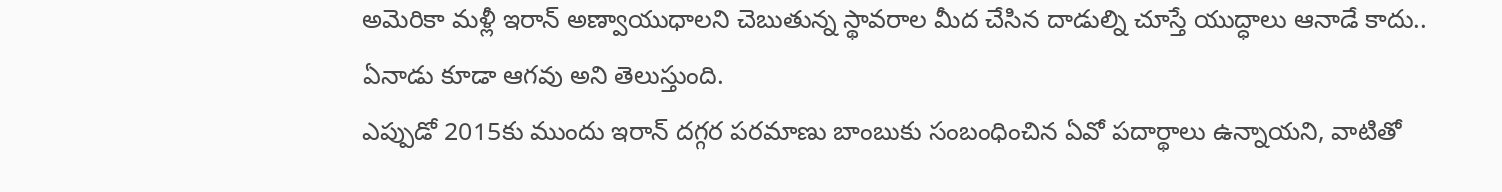అమెరికా మళ్లీ ఇరాన్ అణ్వాయుధాలని చెబుతున్న స్థావరాల మీద చేసిన దాడుల్ని చూస్తే యుద్ధాలు ఆనాడే కాదు.. ఏనాడు కూడా ఆగవు అని తెలుస్తుంది.
ఎప్పుడో 2015కు ముందు ఇరాన్ దగ్గర పరమాణు బాంబుకు సంబంధించిన ఏవో పదార్థాలు ఉన్నాయని, వాటితో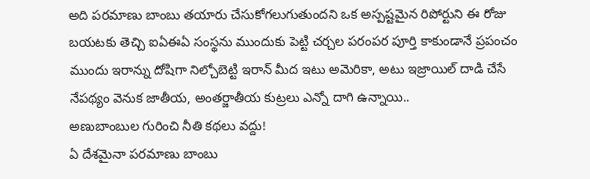అది పరమాణు బాంబు తయారు చేసుకోగలుగుతుందని ఒక అస్పష్టమైన రిపోర్టుని ఈ రోజు బయటకు తెచ్చి ఐఏఈఏ సంస్థను ముందుకు పెట్టి చర్చల పరంపర పూర్తి కాకుండానే ప్రపంచం ముందు ఇరాన్ను దోషిగా నిల్చోబెట్టి ఇరాన్ మీద ఇటు అమెరికా, అటు ఇజ్రాయిల్ దాడి చేసే నేపథ్యం వెనుక జాతీయ, అంతర్జాతీయ కుట్రలు ఎన్నో దాగి ఉన్నాయి..
అణుబాంబుల గురించి నీతి కథలు వద్దు!
ఏ దేశమైనా పరమాణు బాంబు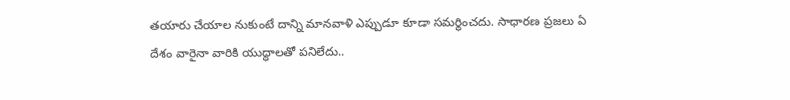తయారు చేయాల నుకుంటే దాన్ని మానవాళి ఎప్పుడూ కూడా సమర్థించదు. సాధారణ ప్రజలు ఏ దేశం వారైనా వారికి యుద్ధాలతో పనిలేదు..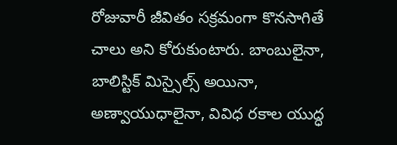రోజువారీ జీవితం సక్రమంగా కొనసాగితే చాలు అని కోరుకుంటారు. బాంబులైనా, బాలిస్టిక్ మిస్సైల్స్ అయినా, అణ్వాయుధాలైనా, వివిధ రకాల యుద్ధ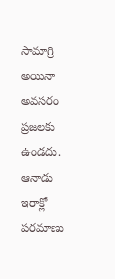సామాగ్రి అయినా అవసరం ప్రజలకు ఉండదు. ఆనాడు ఇరాక్లో పరమాణు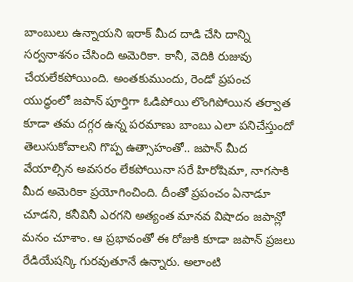బాంబులు ఉన్నాయని ఇరాక్ మీద దాడి చేసి దాన్ని సర్వనాశనం చేసింది అమెరికా. కానీ, వెదికి రుజువు చేయలేకపోయింది. అంతకుముందు, రెండో ప్రపంచ యుద్ధంలో జపాన్ పూర్తిగా ఓడిపోయి లొంగిపోయిన తర్వాత కూడా తమ దగ్గర ఉన్న పరమాణు బాంబు ఎలా పనిచేస్తుందో తెలుసుకోవాలని గొప్ప ఉత్సాహంతో.. జపాన్ మీద వేయాల్సిన అవసరం లేకపోయినా సరే హిరోషిమా, నాగసాకి మీద అమెరికా ప్రయోగించింది. దీంతో ప్రపంచం ఏనాడూ చూడని, కనీవినీ ఎరగని అత్యంత మానవ విషాదం జపాన్లో మనం చూశాం. ఆ ప్రభావంతో ఈ రోజుకి కూడా జపాన్ ప్రజలు రేడియేషన్కి గురవుతూనే ఉన్నారు. అలాంటి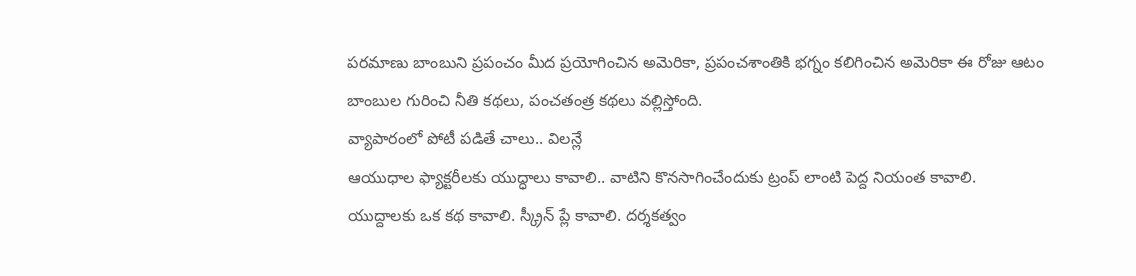పరమాణు బాంబుని ప్రపంచం మీద ప్రయోగించిన అమెరికా, ప్రపంచశాంతికి భగ్నం కలిగించిన అమెరికా ఈ రోజు ఆటం బాంబుల గురించి నీతి కథలు, పంచతంత్ర కథలు వల్లిస్తోంది.
వ్యాపారంలో పోటీ పడితే చాలు.. విలన్లే
ఆయుధాల ఫ్యాక్టరీలకు యుద్ధాలు కావాలి.. వాటిని కొనసాగించేందుకు ట్రంప్ లాంటి పెద్ద నియంత కావాలి. యుద్దాలకు ఒక కథ కావాలి. స్క్రీన్ ప్లే కావాలి. దర్శకత్వం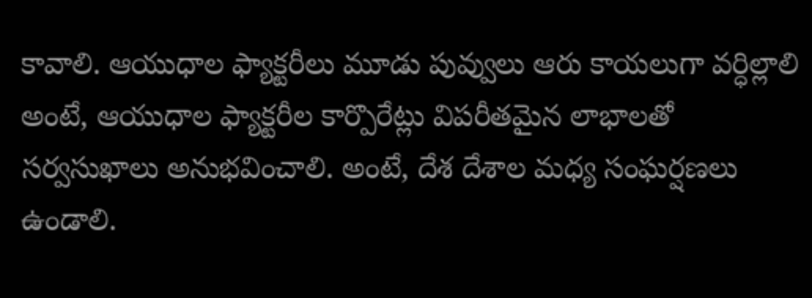కావాలి. ఆయుధాల ఫ్యాక్టరీలు మూడు పువ్వులు ఆరు కాయలుగా వర్ధిల్లాలి అంటే, ఆయుధాల ఫ్యాక్టరీల కార్పొరేట్లు విపరీతమైన లాభాలతో సర్వసుఖాలు అనుభవించాలి. అంటే, దేశ దేశాల మధ్య సంఘర్షణలు ఉండాలి.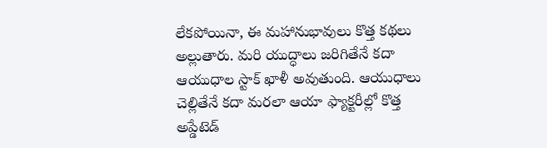లేకపోయినా, ఈ మహానుభావులు కొత్త కథలు అల్లుతారు. మరి యుద్ధాలు జరిగితేనే కదా ఆయుధాల స్టాక్ ఖాళీ అవుతుంది. ఆయుధాలు చెల్లితేనే కదా మరలా ఆయా ఫ్యాక్టరీల్లో కొత్త అప్డేటెడ్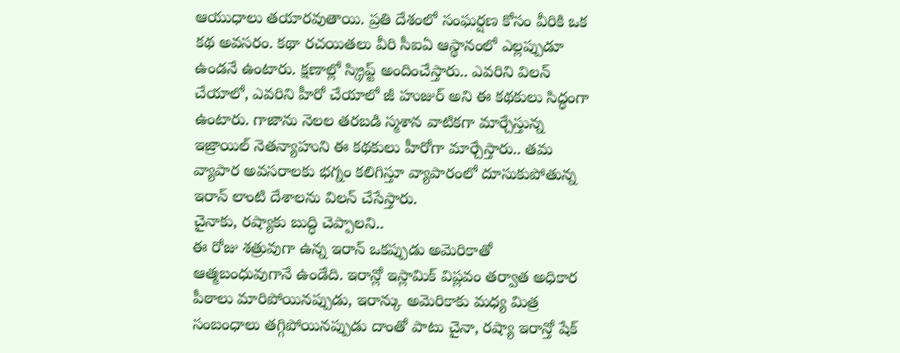ఆయుధాలు తయారవుతాయి. ప్రతి దేశంలో సంఘర్షణ కోసం వీరికి ఒక కథ అవసరం. కథా రచయితలు వీరి సీఐఏ ఆస్థానంలో ఎల్లప్పుడూ ఉండనే ఉంటారు. క్షణాల్లో స్క్రిప్ట్ అందించేస్తారు.. ఎవరిని విలన్ చేయాలో, ఎవరిని హీరో చేయాలో జీ హుజుర్ అని ఈ కథకులు సిద్ధంగా ఉంటారు. గాజాను నెలల తరబడి స్మశాన వాటికగా మార్చేస్తున్న ఇజ్రాయిల్ నెతన్యాహుని ఈ కథకులు హీరోగా మార్చేస్తారు.. తమ వ్యాపార అవసరాలకు భగ్నం కలిగిస్తూ వ్యాపారంలో దూసుకుపోతున్న ఇరాన్ లాంటి దేశాలను విలన్ చేసేస్తారు.
చైనాకు, రష్యాకు బుద్ధి చెప్పాలని..
ఈ రోజు శత్రువుగా ఉన్న ఇరాన్ ఒకప్పుడు అమెరికాతో ఆత్మబంధువుగానే ఉండేది. ఇరాన్లో ఇస్లామిక్ విప్లవం తర్వాత అధికార పీఠాలు మారిపోయినప్పుడు, ఇరాన్కు అమెరికాకు మధ్య మిత్ర సంబంధాలు తగ్గిపోయినప్పుడు దాంతో పాటు చైనా, రష్యా ఇరాన్తో షేక్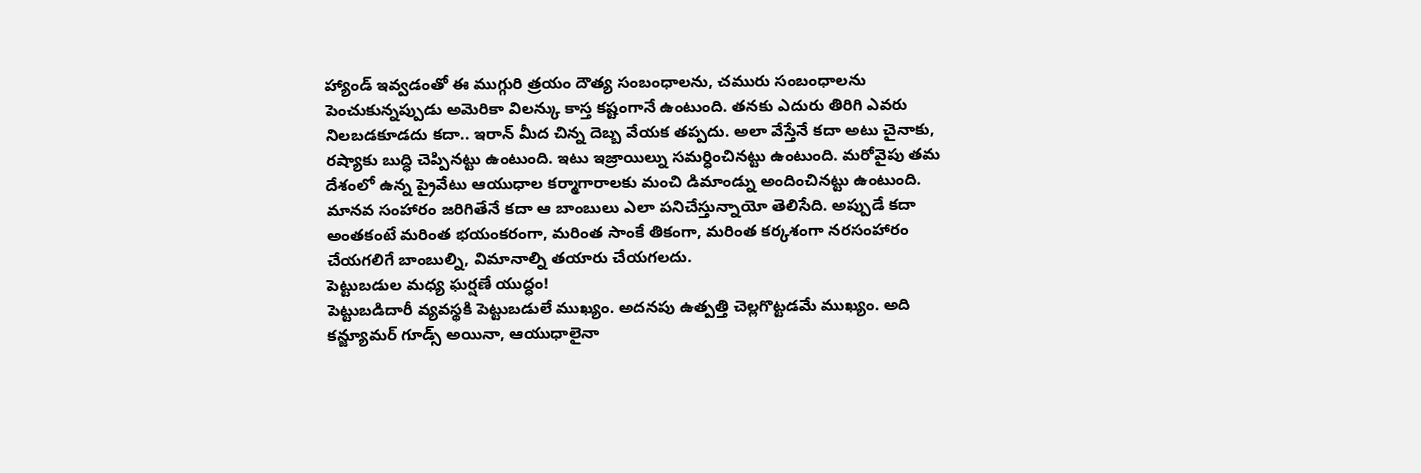హ్యాండ్ ఇవ్వడంతో ఈ ముగ్గురి త్రయం దౌత్య సంబంధాలను, చమురు సంబంధాలను పెంచుకున్నప్పుడు అమెరికా విలన్కు కాస్త కష్టంగానే ఉంటుంది. తనకు ఎదురు తిరిగి ఎవరు నిలబడకూడదు కదా.. ఇరాన్ మీద చిన్న దెబ్బ వేయక తప్పదు. అలా వేస్తేనే కదా అటు చైనాకు, రష్యాకు బుద్ధి చెప్పినట్టు ఉంటుంది. ఇటు ఇజ్రాయిల్ను సమర్ధించినట్టు ఉంటుంది. మరోవైపు తమ దేశంలో ఉన్న ప్రైవేటు ఆయుధాల కర్మాగారాలకు మంచి డిమాండ్ను అందించినట్టు ఉంటుంది. మానవ సంహారం జరిగితేనే కదా ఆ బాంబులు ఎలా పనిచేస్తున్నాయో తెలిసేది. అప్పుడే కదా అంతకంటే మరింత భయంకరంగా, మరింత సాంకే తికంగా, మరింత కర్కశంగా నరసంహారం చేయగలిగే బాంబుల్ని, విమానాల్ని తయారు చేయగలదు.
పెట్టుబడుల మధ్య ఘర్షణే యుద్ధం!
పెట్టుబడిదారీ వ్యవస్థకి పెట్టుబడులే ముఖ్యం. అదనపు ఉత్పత్తి చెల్లగొట్టడమే ముఖ్యం. అది కన్జ్యూమర్ గూడ్స్ అయినా, ఆయుధాలైనా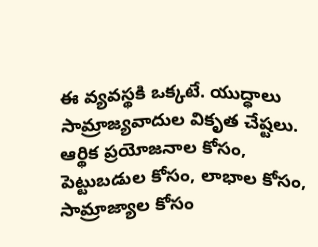ఈ వ్యవస్థకి ఒక్కటే. యుద్ధాలు సామ్రాజ్యవాదుల వికృత చేష్టలు. ఆర్థిక ప్రయోజనాల కోసం, పెట్టుబడుల కోసం, లాభాల కోసం, సామ్రాజ్యాల కోసం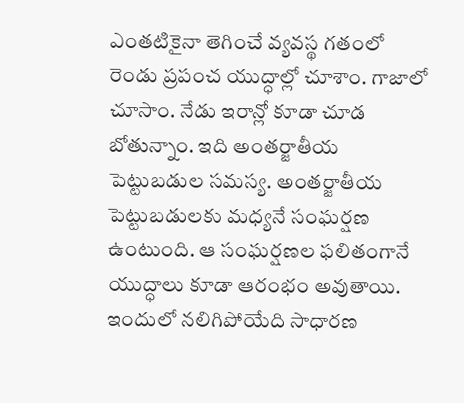ఎంతటికైనా తెగించే వ్యవస్థ గతంలో రెండు ప్రపంచ యుద్ధాల్లో చూశాం. గాజాలో చూసాం. నేడు ఇరాన్లో కూడా చూడ బోతున్నాం. ఇది అంతర్జాతీయ పెట్టుబడుల సమస్య. అంతర్జాతీయ పెట్టుబడులకు మధ్యనే సంఘర్షణ ఉంటుంది. ఆ సంఘర్షణల ఫలితంగానే యుద్ధాలు కూడా ఆరంభం అవుతాయి. ఇందులో నలిగిపోయేది సాధారణ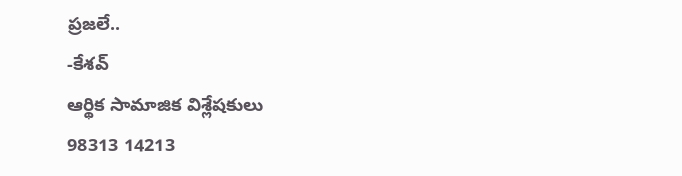ప్రజలే..
-కేశవ్
ఆర్థిక సామాజిక విశ్లేషకులు
98313 14213